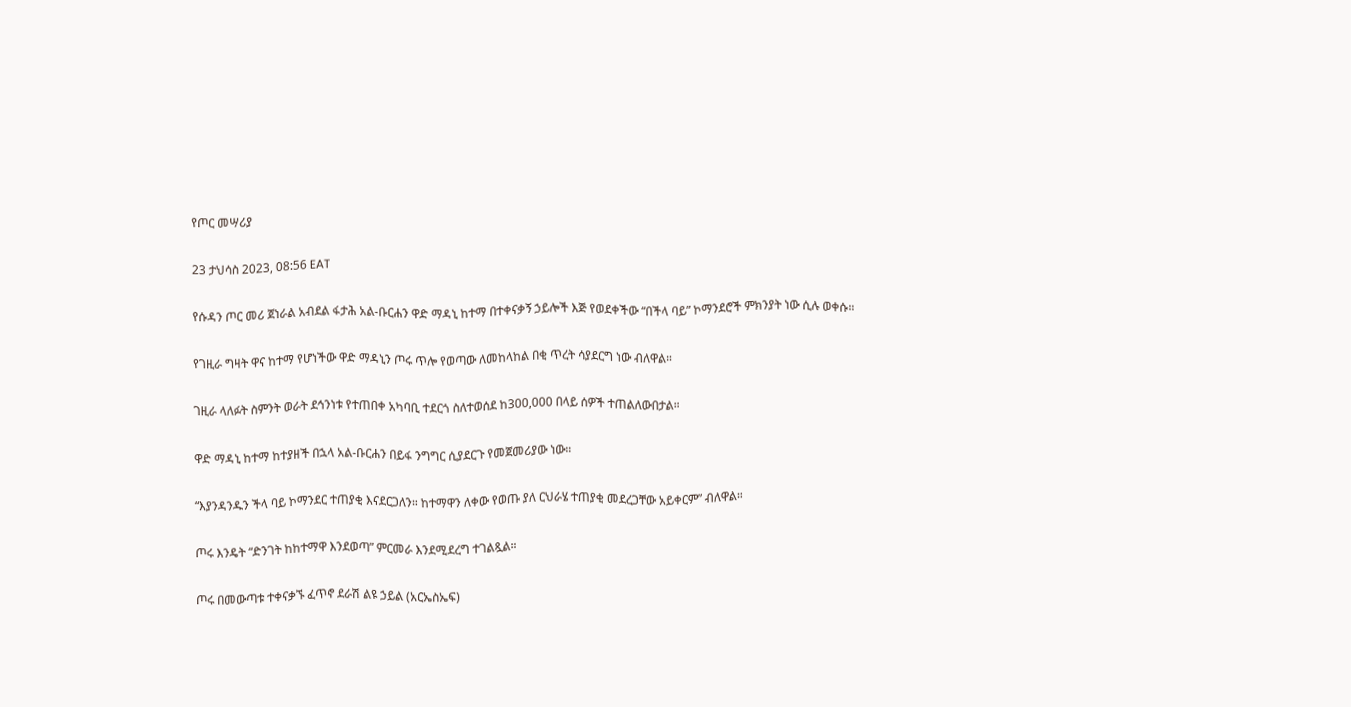የጦር መሣሪያ

23 ታህሳስ 2023, 08:56 EAT

የሱዳን ጦር መሪ ጀነራል አብደል ፋታሕ አል-ቡርሐን ዋድ ማዳኒ ከተማ በተቀናቃኝ ኃይሎች እጅ የወደቀችው “በችላ ባይ” ኮማንደሮች ምክንያት ነው ሲሉ ወቀሱ።

የገዚራ ግዛት ዋና ከተማ የሆነችው ዋድ ማዳኒን ጦሩ ጥሎ የወጣው ለመከላከል በቂ ጥረት ሳያደርግ ነው ብለዋል።

ገዚራ ላለፉት ስምንት ወራት ደኅንነቱ የተጠበቀ አካባቢ ተደርጎ ስለተወሰደ ከ300,000 በላይ ሰዎች ተጠልለውበታል።

ዋድ ማዳኒ ከተማ ከተያዘች በኋላ አል-ቡርሐን በይፋ ንግግር ሲያደርጉ የመጀመሪያው ነው።

“እያንዳንዱን ችላ ባይ ኮማንደር ተጠያቂ እናደርጋለን። ከተማዋን ለቀው የወጡ ያለ ርህራሄ ተጠያቂ መደረጋቸው አይቀርም” ብለዋል።

ጦሩ እንዴት “ድንገት ከከተማዋ እንደወጣ” ምርመራ እንደሚደረግ ተገልጿል።

ጦሩ በመውጣቱ ተቀናቃኙ ፈጥኖ ደራሽ ልዩ ኃይል (አርኤስኤፍ)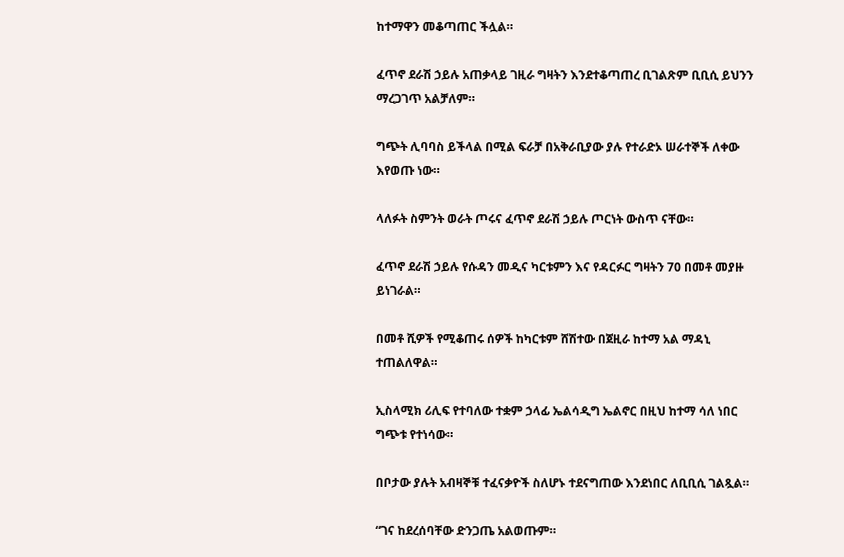ከተማዋን መቆጣጠር ችሏል።

ፈጥኖ ደራሽ ኃይሉ አጠቃላይ ገዚራ ግዛትን እንደተቆጣጠረ ቢገልጽም ቢቢሲ ይህንን ማረጋገጥ አልቻለም።

ግጭት ሊባባስ ይችላል በሚል ፍራቻ በአቅራቢያው ያሉ የተራድኦ ሠራተኞች ለቀው እየወጡ ነው።

ላለፉት ስምንት ወራት ጦሩና ፈጥኖ ደራሽ ኃይሉ ጦርነት ውስጥ ናቸው።

ፈጥኖ ደራሽ ኃይሉ የሱዳን መዲና ካርቱምን እና የዳርፉር ግዛትን 70 በመቶ መያዙ ይነገራል።

በመቶ ሺዎች የሚቆጠሩ ሰዎች ከካርቱም ሸሽተው በጀዚራ ከተማ አል ማዳኒ ተጠልለዋል።

ኢስላሚክ ሪሊፍ የተባለው ተቋም ኃላፊ ኤልሳዲግ ኤልኖር በዚህ ከተማ ሳለ ነበር ግጭቱ የተነሳው።

በቦታው ያሉት አብዛኞቹ ተፈናቃዮች ስለሆኑ ተደናግጠው እንደነበር ለቢቢሲ ገልጿል።

“ገና ከደረሰባቸው ድንጋጤ አልወጡም።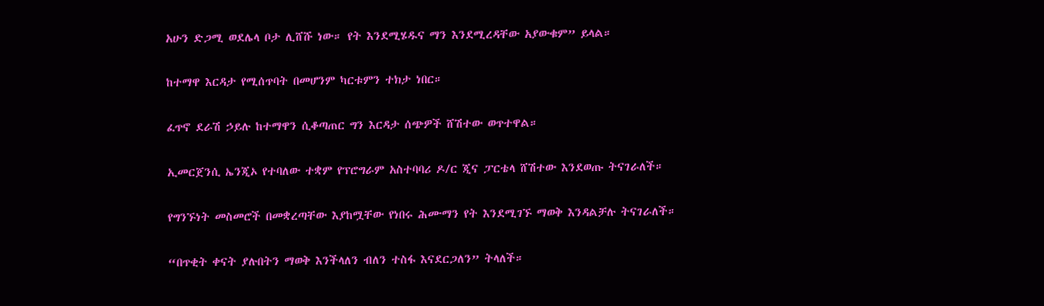አሁን ድጋሚ ወደሌላ ቦታ ሊሸሹ ነው። የት እንደሚሄዱና ማን እንደሚረዳቸው አያውቁም” ይላል።

ከተማዋ እርዳታ የሚሰጥባት በመሆንም ካርቱምን ተክታ ነበር።

ፈጥኖ ደራሽ ኃይሉ ከተማዋን ሲቆጣጠር ግን እርዳታ ሰጭዎች ሸሽተው ወጥተዋል።

ኢመርጀንሲ ኤንጂኦ የተባለው ተቋም የፕሮግራም አስተባባሪ ዶ/ር ጂና ፓርቴላ ሸሽተው እንደወጡ ትናገራለች።

የግንኙነት መስመሮች በመቋረጣቸው እያከሟቸው የነበሩ ሕሙማን የት እንደሚገኙ ማወቅ እንዳልቻሉ ትናገራለች።

“በጥቂት ቀናት ያሉበትን ማወቅ እንችላለን ብለን ተስፋ እናደርጋለን” ትላለች።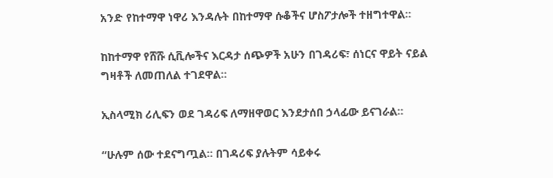አንድ የከተማዋ ነዋሪ እንዳሉት በከተማዋ ሱቆችና ሆስፖታሎች ተዘግተዋል።

ከከተማዋ የሸሹ ሲቪሎችና እርዳታ ሰጭዎች አሁን በገዳሪፍ፣ ሰነርና ዋይት ናይል ግዛቶች ለመጠለል ተገደዋል።

ኢስላሚክ ሪሊፍን ወደ ገዳሪፍ ለማዘዋወር እንደታሰበ ኃላፊው ይናገራል።

“ሁሉም ሰው ተደናግጧል። በገዳሪፍ ያሉትም ሳይቀሩ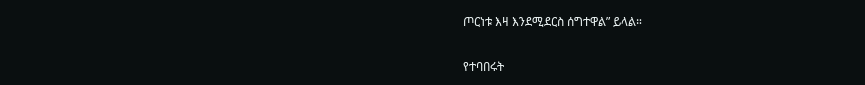ጦርነቱ እዛ እንደሚደርስ ሰግተዋል” ይላል።

የተባበሩት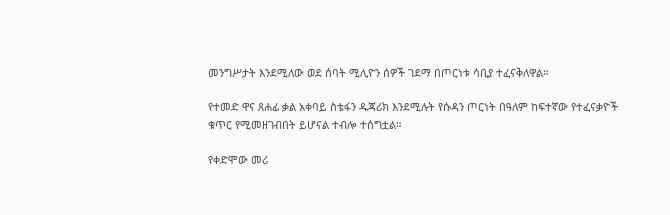መንግሥታት እንደሚለው ወደ ሰባት ሚሊዮን ሰዎች ገደማ በጦርነቱ ሳቢያ ተፈናቅለዋል።

የተመድ ዋና ጸሐፊ ቃል አቀባይ ስቴፋን ዱጃሪክ እንደሚሉት የሱዳን ጦርነት በዓለም ከፍተኛው የተፈናቃዮች ቁጥር የሚመዘገብበት ይሆናል ተብሎ ተሰግቷል።

የቀድሞው መሪ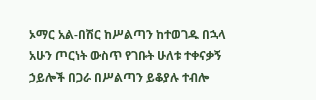ኦማር አል-በሽር ከሥልጣን ከተወገዱ በኋላ አሁን ጦርነት ውስጥ የገቡት ሁለቱ ተቀናቃኝ ኃይሎች በጋራ በሥልጣን ይቆያሉ ተብሎ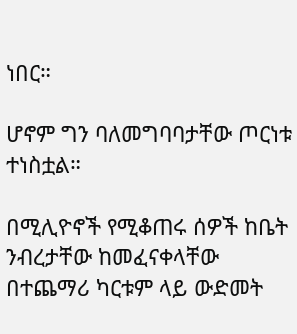ነበር።

ሆኖም ግን ባለመግባባታቸው ጦርነቱ ተነስቷል።

በሚሊዮኖች የሚቆጠሩ ሰዎች ከቤት ንብረታቸው ከመፈናቀላቸው በተጨማሪ ካርቱም ላይ ውድመት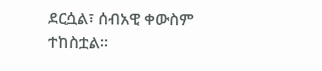ደርሷል፣ ሰብአዊ ቀውስም ተከስቷል።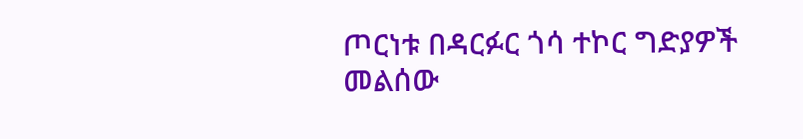ጦርነቱ በዳርፉር ጎሳ ተኮር ግድያዎች መልሰው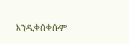እንዲቀሰቀሱም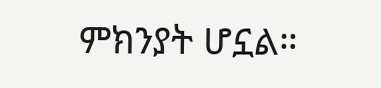ምክንያት ሆኗል።